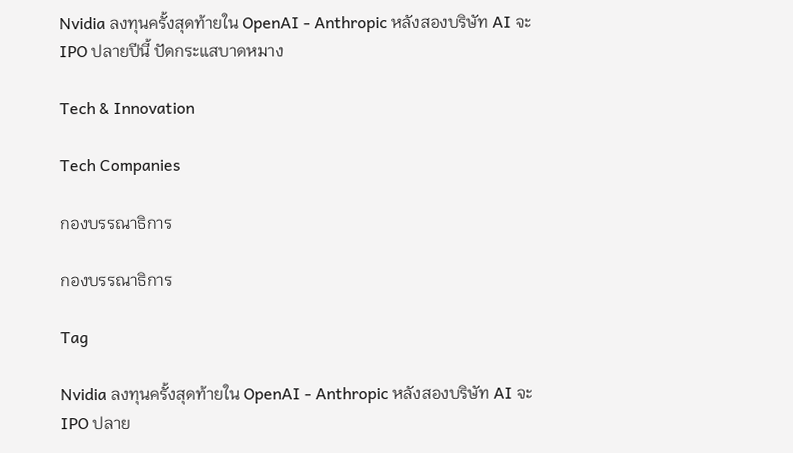Nvidia ลงทุนครั้งสุดท้ายใน OpenAI - Anthropic หลังสองบริษัท AI จะ IPO ปลายปีนี้ ปัดกระแสบาดหมาง

Tech & Innovation

Tech Companies

กองบรรณาธิการ

กองบรรณาธิการ

Tag

Nvidia ลงทุนครั้งสุดท้ายใน OpenAI - Anthropic หลังสองบริษัท AI จะ IPO ปลาย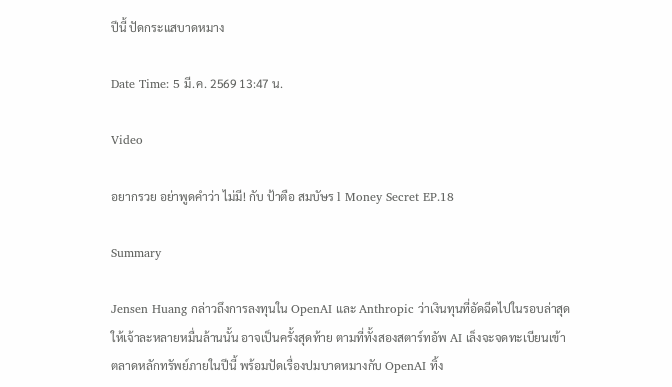ปีนี้ ปัดกระแสบาดหมาง

Date Time: 5 มี.ค. 2569 13:47 น.

Video

อยากรวย อย่าพูดคำว่า ไม่มี! กับ ป้าตือ สมบัษร l Money Secret EP.18

Summary

Jensen Huang กล่าวถึงการลงทุนใน OpenAI และ Anthropic ว่าเงินทุนที่อัดฉีดไปในรอบล่าสุดให้เจ้าละหลายหมื่นล้านนั้น อาจเป็นครั้งสุดท้าย ตามที่ทั้งสองสตาร์ทอัพ AI เล็งจะจดทะเบียนเข้าตลาดหลักทรัพย์ภายในปีนี้ พร้อมปัดเรื่องปมบาดหมางกับ OpenAI ทิ้ง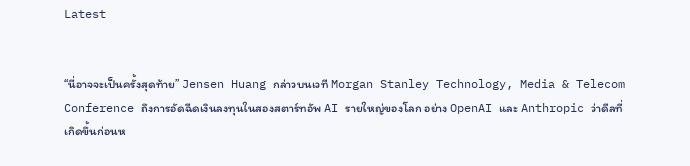Latest


“นี่อาจจะเป็นครั้งสุดท้าย” Jensen Huang กล่าวบนเวที Morgan Stanley Technology, Media & Telecom Conference ถึงการอัดฉีดเงินลงทุนในสองสตาร์ทอัพ AI รายใหญ่ของโลก อย่าง OpenAI และ Anthropic ว่าดีลที่เกิดขึ้นก่อนห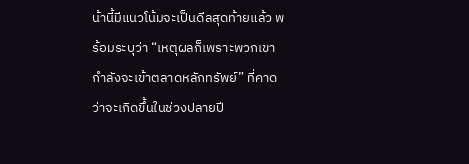น้านี้มีแนวโน้มจะเป็นดีลสุดท้ายแล้ว พร้อมระบุว่า “เหตุผลก็เพราะพวกเขากำลังจะเข้าตลาดหลักทรัพย์” ที่คาดว่าจะเกิดขึ้นในช่วงปลายปี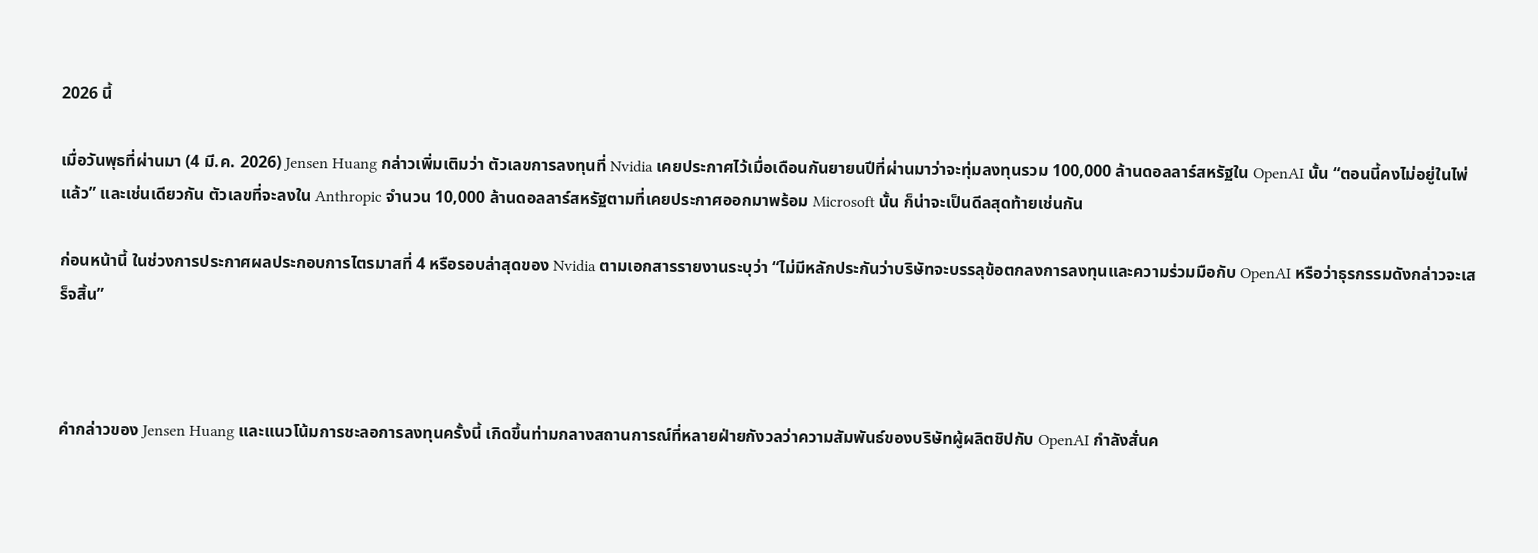2026 นี้

เมื่อวันพุธที่ผ่านมา (4 มี.ค. 2026) Jensen Huang กล่าวเพิ่มเติมว่า ตัวเลขการลงทุนที่ Nvidia เคยประกาศไว้เมื่อเดือนกันยายนปีที่ผ่านมาว่าจะทุ่มลงทุนรวม 100,000 ล้านดอลลาร์สหรัฐใน OpenAI นั้น “ตอนนี้คงไม่อยู่ในไพ่แล้ว” และเช่นเดียวกัน ตัวเลขที่จะลงใน Anthropic จำนวน 10,000 ล้านดอลลาร์สหรัฐตามที่เคยประกาศออกมาพร้อม Microsoft นั้น ก็น่าจะเป็นดีลสุดท้ายเช่นกัน

ก่อนหน้านี้ ในช่วงการประกาศผลประกอบการไตรมาสที่ 4 หรือรอบล่าสุดของ Nvidia ตามเอกสารรายงานระบุว่า “ไม่มีหลักประกันว่าบริษัทจะบรรลุข้อตกลงการลงทุนและความร่วมมือกับ OpenAI หรือว่าธุรกรรมดังกล่าวจะเสร็จสิ้น”



คำกล่าวของ Jensen Huang และแนวโน้มการชะลอการลงทุนครั้งนี้ เกิดขึ้นท่ามกลางสถานการณ์ที่หลายฝ่ายกังวลว่าความสัมพันธ์ของบริษัทผู้ผลิตชิปกับ OpenAI กำลังสั่นค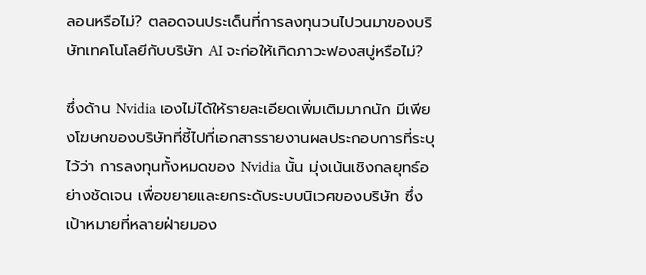ลอนหรือไม่? ตลอดจนประเด็นที่การลงทุนวนไปวนมาของบริษัทเทคโนโลยีกับบริษัท AI จะก่อให้เกิดภาวะฟองสบู่หรือไม่?

ซึ่งด้าน Nvidia เองไม่ได้ให้รายละเอียดเพิ่มเติมมากนัก มีเพียงโฆษกของบริษัทที่ชี้ไปที่เอกสารรายงานผลประกอบการที่ระบุไว้ว่า การลงทุนทั้งหมดของ Nvidia นั้น มุ่งเน้นเชิงกลยุทธ์อย่างชัดเจน เพื่อขยายและยกระดับระบบนิเวศของบริษัท ซึ่งเป้าหมายที่หลายฝ่ายมอง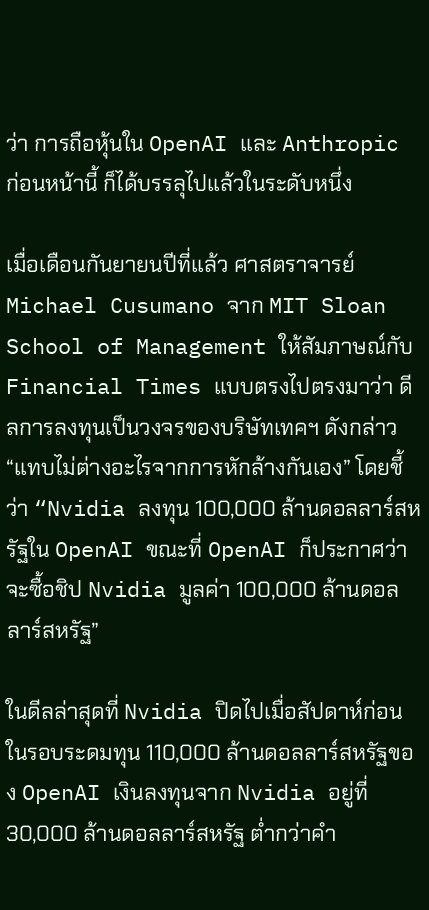ว่า การถือหุ้นใน OpenAI และ Anthropic ก่อนหน้านี้ ก็ได้บรรลุไปแล้วในระดับหนึ่ง

เมื่อเดือนกันยายนปีที่แล้ว ศาสตราจารย์ Michael Cusumano จาก MIT Sloan School of Management ให้สัมภาษณ์กับ Financial Times แบบตรงไปตรงมาว่า ดีลการลงทุนเป็นวงจรของบริษัทเทคฯ ดังกล่าว “แทบไม่ต่างอะไรจากการหักล้างกันเอง” โดยชี้ว่า “Nvidia ลงทุน 100,000 ล้านดอลลาร์สหรัฐใน OpenAI ขณะที่ OpenAI ก็ประกาศว่าจะซื้อชิป Nvidia มูลค่า 100,000 ล้านดอลลาร์สหรัฐ”

ในดีลล่าสุดที่ Nvidia ปิดไปเมื่อสัปดาห์ก่อน ในรอบระดมทุน 110,000 ล้านดอลลาร์สหรัฐของ OpenAI เงินลงทุนจาก Nvidia อยู่ที่ 30,000 ล้านดอลลาร์สหรัฐ ต่ำกว่าคำ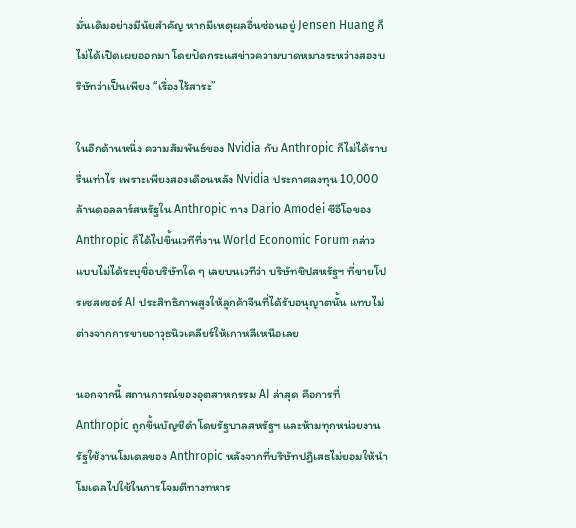มั่นเดิมอย่างมีนัยสำคัญ หากมีเหตุผลอื่นซ่อนอยู่ Jensen Huang ก็ไม่ได้เปิดเผยออกมา โดยปัดกระแสข่าวความบาดหมางระหว่างสองบริษัทว่าเป็นเพียง “เรื่องไร้สาระ”

ในอีกด้านหนึ่ง ความสัมพันธ์ของ Nvidia กับ Anthropic ก็ไม่ได้ราบรื่นเท่าไร เพราะเพียงสองเดือนหลัง Nvidia ประกาศลงทุน 10,000 ล้านดอลลาร์สหรัฐใน Anthropic ทาง Dario Amodei ซีอีโอของ Anthropic ก็ได้ไปขึ้นเวทีที่งาน World Economic Forum กล่าวแบบไม่ได้ระบุชื่อบริษัทใด ๆ เลยบนเวทีว่า บริษัทชิปสหรัฐฯ ที่ขายโปรเซสเซอร์ AI ประสิทธิภาพสูงให้ลูกค้าจีนที่ได้รับอนุญาตนั้น แทบไม่ต่างจากการขายอาวุธนิวเคลียร์ให้เกาหลีเหนือเลย

นอกจากนี้ สถานการณ์ของอุตสาหกรรม AI ล่าสุด คือการที่ Anthropic ถูกขึ้นบัญชีดำโดยรัฐบาลสหรัฐฯ และห้ามทุกหน่วยงานรัฐใช้งานโมเดลของ Anthropic หลังจากที่บริษัทปฏิเสธไม่ยอมให้นำโมเดลไปใช้ในการโจมตีทางทหาร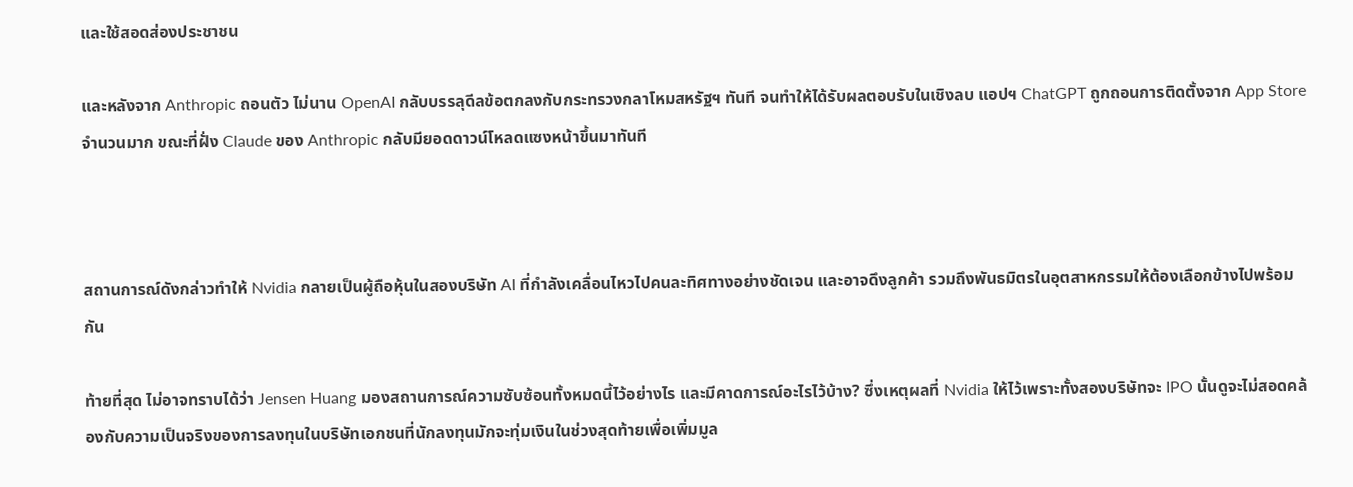และใช้สอดส่องประชาชน

และหลังจาก Anthropic ถอนตัว ไม่นาน OpenAI กลับบรรลุดีลข้อตกลงกับกระทรวงกลาโหมสหรัฐฯ ทันที จนทำให้ได้รับผลตอบรับในเชิงลบ แอปฯ ChatGPT ถูกถอนการติดตั้งจาก App Store จำนวนมาก ขณะที่ฝั่ง Claude ของ Anthropic กลับมียอดดาวน์โหลดแซงหน้าขึ้นมาทันที



สถานการณ์ดังกล่าวทำให้ Nvidia กลายเป็นผู้ถือหุ้นในสองบริษัท AI ที่กำลังเคลื่อนไหวไปคนละทิศทางอย่างชัดเจน และอาจดึงลูกค้า รวมถึงพันธมิตรในอุตสาหกรรมให้ต้องเลือกข้างไปพร้อมกัน

ท้ายที่สุด ไม่อาจทราบได้ว่า Jensen Huang มองสถานการณ์ความซับซ้อนทั้งหมดนี้ไว้อย่างไร และมีคาดการณ์อะไรไว้บ้าง? ซึ่งเหตุผลที่ Nvidia ให้ไว้เพราะทั้งสองบริษัทจะ IPO นั้นดูจะไม่สอดคล้องกับความเป็นจริงของการลงทุนในบริษัทเอกชนที่นักลงทุนมักจะทุ่มเงินในช่วงสุดท้ายเพื่อเพิ่มมูล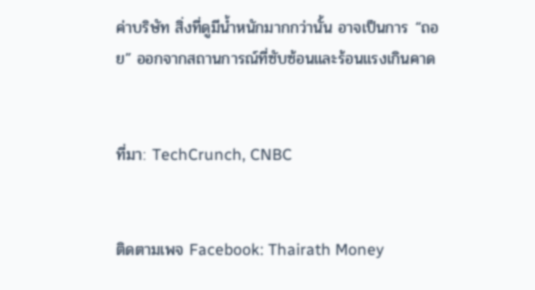ค่าบริษัท สิ่งที่ดูมีน้ำหนักมากกว่านั้น อาจเป็นการ “ถอย” ออกจากสถานการณ์ที่ซับซ้อนและร้อนแรงเกินคาด


ที่มา: TechCrunch, CNBC


ติดตามเพจ Facebook: Thairath Money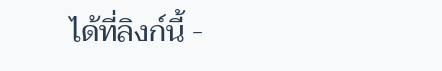ได้ที่ลิงก์นี้ -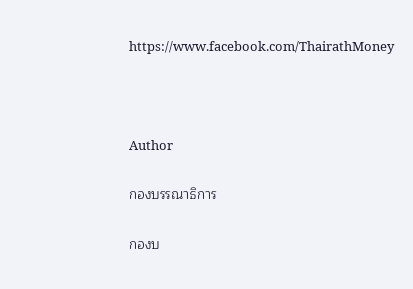https://www.facebook.com/ThairathMoney



Author

กองบรรณาธิการ

กองบ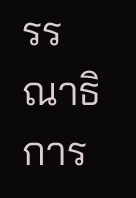รรณาธิการ